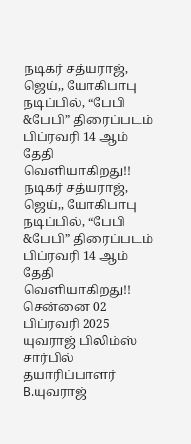நடிகர் சத்யராஜ், ஜெய்,, யோகிபாபு நடிப்பில், “பேபி &பேபி” திரைப்படம் பிப்ரவரி 14 ஆம் தேதி வெளியாகிறது!!
நடிகர் சத்யராஜ், ஜெய்,, யோகிபாபு நடிப்பில், “பேபி &பேபி” திரைப்படம் பிப்ரவரி 14 ஆம் தேதி வெளியாகிறது!!
சென்னை 02 பிப்ரவரி 2025 யுவராஜ் பிலிம்ஸ் சார்பில் தயாரிப்பாளர் B.யுவராஜ்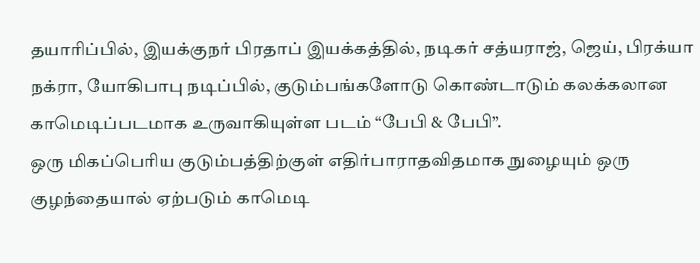தயாரிப்பில், இயக்குநர் பிரதாப் இயக்கத்தில், நடிகர் சத்யராஜ், ஜெய், பிரக்யா நக்ரா, யோகிபாபு நடிப்பில், குடும்பங்களோடு கொண்டாடும் கலக்கலான காமெடிப்படமாக உருவாகியுள்ள படம் “பேபி & பேபி”.
ஒரு மிகப்பெரிய குடும்பத்திற்குள் எதிர்பாராதவிதமாக நுழையும் ஒரு குழந்தையால் ஏற்படும் காமெடி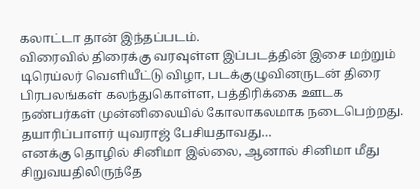கலாட்டா தான் இந்தப்படம்.
விரைவில் திரைக்கு வரவுள்ள இப்படத்தின் இசை மற்றும் டிரெய்லர் வெளியீட்டு விழா, படக்குழுவினருடன் திரை பிரபலங்கள் கலந்துகொள்ள, பத்திரிக்கை ஊடக நண்பர்கள் முன்னிலையில் கோலாகலமாக நடைபெற்றது.
தயாரிப்பாளர் யுவராஜ் பேசியதாவது…
எனக்கு தொழில் சினிமா இல்லை, ஆனால் சினிமா மீது சிறுவயதிலிருந்தே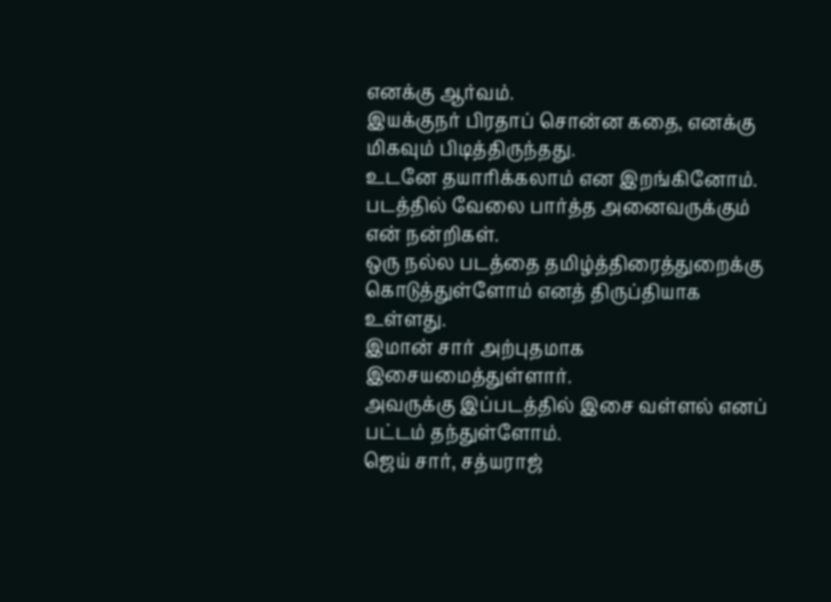எனக்கு ஆர்வம்.
இயக்குநர் பிரதாப் சொன்ன கதை, எனக்கு மிகவும் பிடித்திருந்தது.
உடனே தயாரிக்கலாம் என இறங்கினோம். படத்தில் வேலை பார்த்த அனைவருக்கும் என் நன்றிகள்.
ஒரு நல்ல படத்தை தமிழ்த்திரைத்துறைக்கு கொடுத்துள்ளோம் எனத் திருப்தியாக உள்ளது.
இமான் சார் அற்புதமாக இசையமைத்துள்ளார்.
அவருக்கு இப்படத்தில் இசை வள்ளல் எனப் பட்டம் தந்துள்ளோம்.
ஜெய் சார், சத்யராஜ்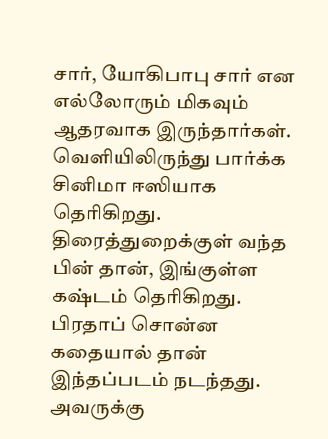சார், யோகிபாபு சார் என எல்லோரும் மிகவும் ஆதரவாக இருந்தார்கள்.
வெளியிலிருந்து பார்க்க சினிமா ஈஸியாக தெரிகிறது.
திரைத்துறைக்குள் வந்த பின் தான், இங்குள்ள கஷ்டம் தெரிகிறது. பிரதாப் சொன்ன கதையால் தான் இந்தப்படம் நடந்தது.
அவருக்கு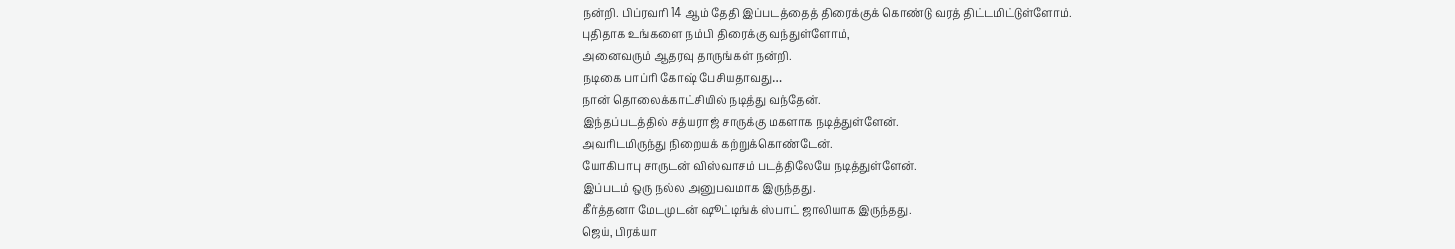நன்றி. பிப்ரவரி 14 ஆம் தேதி இப்படத்தைத் திரைக்குக் கொண்டு வரத் திட்டமிட்டுள்ளோம்.
புதிதாக உங்களை நம்பி திரைக்கு வந்துள்ளோம்,
அனைவரும் ஆதரவு தாருங்கள் நன்றி.
நடிகை பாப்ரி கோஷ் பேசியதாவது…
நான் தொலைக்காட்சியில் நடித்து வந்தேன்.
இந்தப்படத்தில் சத்யராஜ் சாருக்கு மகளாக நடித்துள்ளேன்.
அவரிடமிருந்து நிறையக் கற்றுக்கொண்டேன்.
யோகிபாபு சாருடன் விஸ்வாசம் படத்திலேயே நடித்துள்ளேன்.
இப்படம் ஒரு நல்ல அனுபவமாக இருந்தது.
கீர்த்தனா மேடமுடன் ஷூட்டிங்க் ஸ்பாட் ஜாலியாக இருந்தது.
ஜெய், பிரக்யா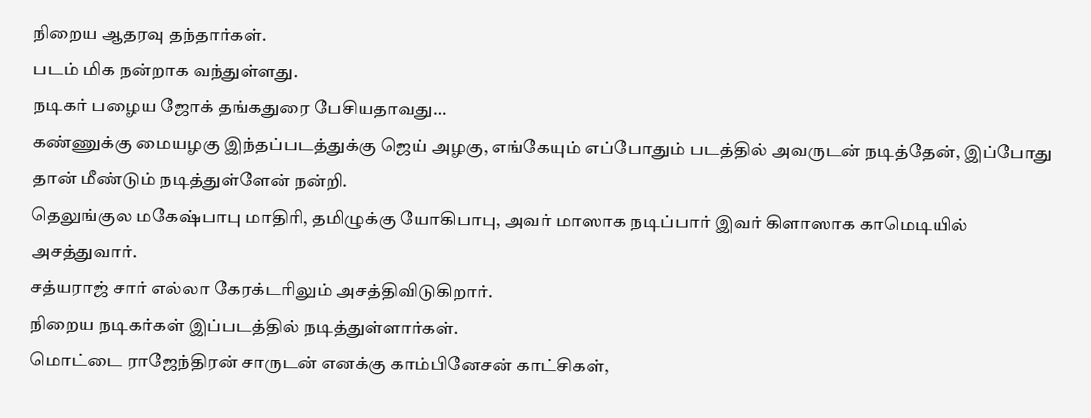நிறைய ஆதரவு தந்தார்கள்.
படம் மிக நன்றாக வந்துள்ளது.
நடிகர் பழைய ஜோக் தங்கதுரை பேசியதாவது…
கண்ணுக்கு மையழகு இந்தப்படத்துக்கு ஜெய் அழகு, எங்கேயும் எப்போதும் படத்தில் அவருடன் நடித்தேன், இப்போது தான் மீண்டும் நடித்துள்ளேன் நன்றி.
தெலுங்குல மகேஷ்பாபு மாதிரி, தமிழுக்கு யோகிபாபு, அவர் மாஸாக நடிப்பார் இவர் கிளாஸாக காமெடியில் அசத்துவார்.
சத்யராஜ் சார் எல்லா கேரக்டரிலும் அசத்திவிடுகிறார்.
நிறைய நடிகர்கள் இப்படத்தில் நடித்துள்ளார்கள்.
மொட்டை ராஜேந்திரன் சாருடன் எனக்கு காம்பினேசன் காட்சிகள்,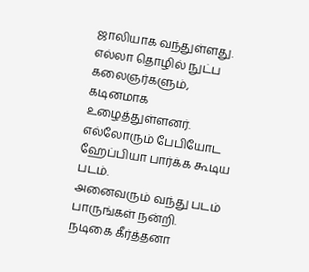ஜாலியாக வந்துள்ளது.
எல்லா தொழில் நுட்ப கலைஞர்களும், கடினமாக உழைத்துள்ளனர்.
எல்லோரும் பேபியோட ஹேப்பியா பார்க்க கூடிய படம்.
அனைவரும் வந்து படம் பாருங்கள் நன்றி.
நடிகை கீர்த்தனா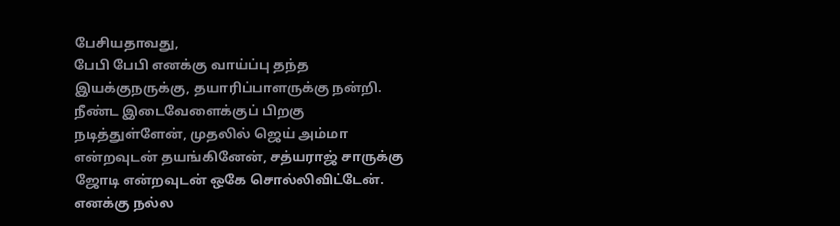பேசியதாவது,
பேபி பேபி எனக்கு வாய்ப்பு தந்த இயக்குநருக்கு, தயாரிப்பாளருக்கு நன்றி.
நீண்ட இடைவேளைக்குப் பிறகு நடித்துள்ளேன், முதலில் ஜெய் அம்மா என்றவுடன் தயங்கினேன், சத்யராஜ் சாருக்கு ஜோடி என்றவுடன் ஒகே சொல்லிவிட்டேன்.
எனக்கு நல்ல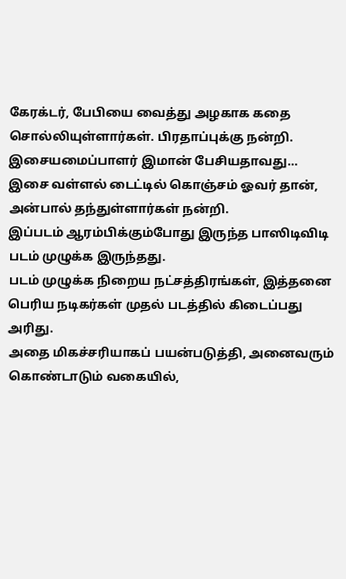கேரக்டர், பேபியை வைத்து அழகாக கதை சொல்லியுள்ளார்கள். பிரதாப்புக்கு நன்றி.
இசையமைப்பாளர் இமான் பேசியதாவது…
இசை வள்ளல் டைட்டில் கொஞ்சம் ஓவர் தான், அன்பால் தந்துள்ளார்கள் நன்றி.
இப்படம் ஆரம்பிக்கும்போது இருந்த பாஸிடிவிடி படம் முழுக்க இருந்தது.
படம் முழுக்க நிறைய நட்சத்திரங்கள், இத்தனை பெரிய நடிகர்கள் முதல் படத்தில் கிடைப்பது அரிது.
அதை மிகச்சரியாகப் பயன்படுத்தி, அனைவரும் கொண்டாடும் வகையில்,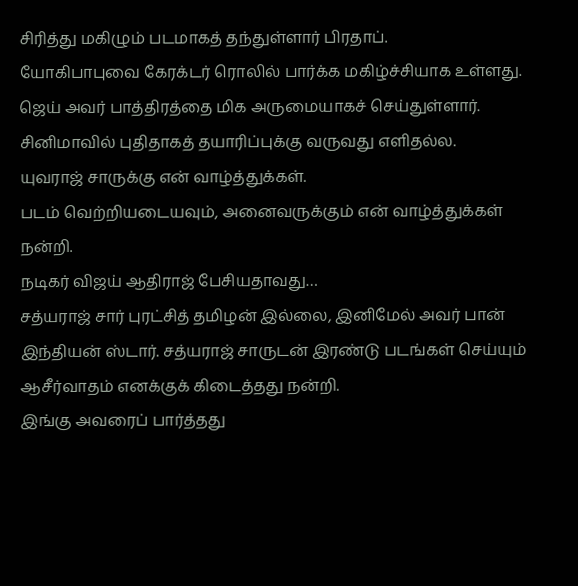சிரித்து மகிழும் படமாகத் தந்துள்ளார் பிரதாப்.
யோகிபாபுவை கேரக்டர் ரொலில் பார்க்க மகிழ்ச்சியாக உள்ளது.
ஜெய் அவர் பாத்திரத்தை மிக அருமையாகச் செய்துள்ளார். சினிமாவில் புதிதாகத் தயாரிப்புக்கு வருவது எளிதல்ல.
யுவராஜ் சாருக்கு என் வாழ்த்துக்கள்.
படம் வெற்றியடையவும், அனைவருக்கும் என் வாழ்த்துக்கள் நன்றி.
நடிகர் விஜய் ஆதிராஜ் பேசியதாவது…
சத்யராஜ் சார் புரட்சித் தமிழன் இல்லை, இனிமேல் அவர் பான் இந்தியன் ஸ்டார். சத்யராஜ் சாருடன் இரண்டு படங்கள் செய்யும் ஆசீர்வாதம் எனக்குக் கிடைத்தது நன்றி.
இங்கு அவரைப் பார்த்தது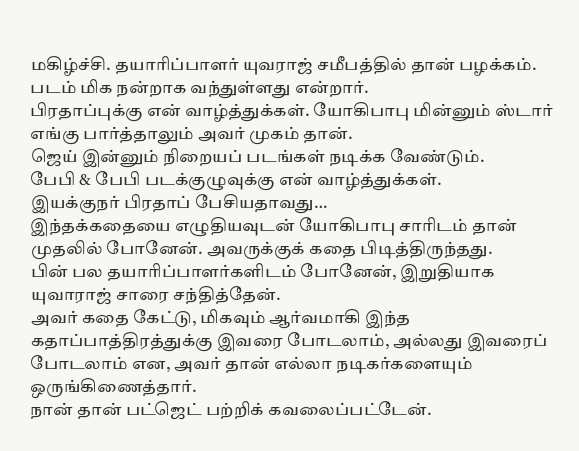மகிழ்ச்சி. தயாரிப்பாளர் யுவராஜ் சமீபத்தில் தான் பழக்கம்.
படம் மிக நன்றாக வந்துள்ளது என்றார்.
பிரதாப்புக்கு என் வாழ்த்துக்கள். யோகிபாபு மின்னும் ஸ்டார் எங்கு பார்த்தாலும் அவர் முகம் தான்.
ஜெய் இன்னும் நிறையப் படங்கள் நடிக்க வேண்டும்.
பேபி & பேபி படக்குழுவுக்கு என் வாழ்த்துக்கள்.
இயக்குநர் பிரதாப் பேசியதாவது…
இந்தக்கதையை எழுதியவுடன் யோகிபாபு சாரிடம் தான் முதலில் போனேன். அவருக்குக் கதை பிடித்திருந்தது.
பின் பல தயாரிப்பாளர்களிடம் போனேன், இறுதியாக யுவாராஜ் சாரை சந்தித்தேன்.
அவர் கதை கேட்டு, மிகவும் ஆர்வமாகி இந்த கதாப்பாத்திரத்துக்கு இவரை போடலாம், அல்லது இவரைப் போடலாம் என, அவர் தான் எல்லா நடிகர்களையும் ஒருங்கிணைத்தார்.
நான் தான் பட்ஜெட் பற்றிக் கவலைப்பட்டேன்.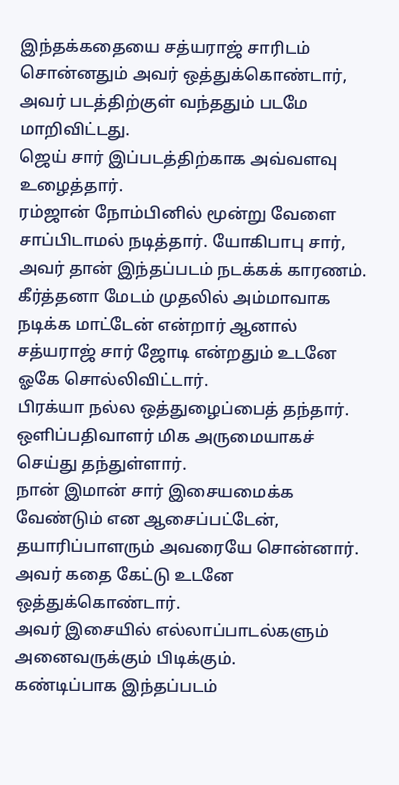இந்தக்கதையை சத்யராஜ் சாரிடம் சொன்னதும் அவர் ஒத்துக்கொண்டார், அவர் படத்திற்குள் வந்ததும் படமே மாறிவிட்டது.
ஜெய் சார் இப்படத்திற்காக அவ்வளவு உழைத்தார்.
ரம்ஜான் நோம்பினில் மூன்று வேளை சாப்பிடாமல் நடித்தார். யோகிபாபு சார், அவர் தான் இந்தப்படம் நடக்கக் காரணம்.
கீர்த்தனா மேடம் முதலில் அம்மாவாக நடிக்க மாட்டேன் என்றார் ஆனால் சத்யராஜ் சார் ஜோடி என்றதும் உடனே ஓகே சொல்லிவிட்டார்.
பிரக்யா நல்ல ஒத்துழைப்பைத் தந்தார். ஒளிப்பதிவாளர் மிக அருமையாகச் செய்து தந்துள்ளார்.
நான் இமான் சார் இசையமைக்க வேண்டும் என ஆசைப்பட்டேன்,
தயாரிப்பாளரும் அவரையே சொன்னார்.
அவர் கதை கேட்டு உடனே ஒத்துக்கொண்டார்.
அவர் இசையில் எல்லாப்பாடல்களும் அனைவருக்கும் பிடிக்கும்.
கண்டிப்பாக இந்தப்படம்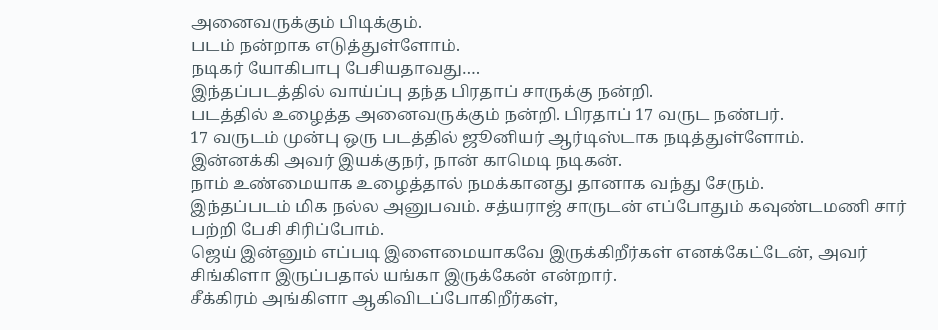அனைவருக்கும் பிடிக்கும்.
படம் நன்றாக எடுத்துள்ளோம்.
நடிகர் யோகிபாபு பேசியதாவது….
இந்தப்படத்தில் வாய்ப்பு தந்த பிரதாப் சாருக்கு நன்றி.
படத்தில் உழைத்த அனைவருக்கும் நன்றி. பிரதாப் 17 வருட நண்பர்.
17 வருடம் முன்பு ஒரு படத்தில் ஜூனியர் ஆர்டிஸ்டாக நடித்துள்ளோம்.
இன்னக்கி அவர் இயக்குநர், நான் காமெடி நடிகன்.
நாம் உண்மையாக உழைத்தால் நமக்கானது தானாக வந்து சேரும்.
இந்தப்படம் மிக நல்ல அனுபவம். சத்யராஜ் சாருடன் எப்போதும் கவுண்டமணி சார் பற்றி பேசி சிரிப்போம்.
ஜெய் இன்னும் எப்படி இளைமையாகவே இருக்கிறீர்கள் எனக்கேட்டேன், அவர் சிங்கிளா இருப்பதால் யங்கா இருக்கேன் என்றார்.
சீக்கிரம் அங்கிளா ஆகிவிடப்போகிறீர்கள்,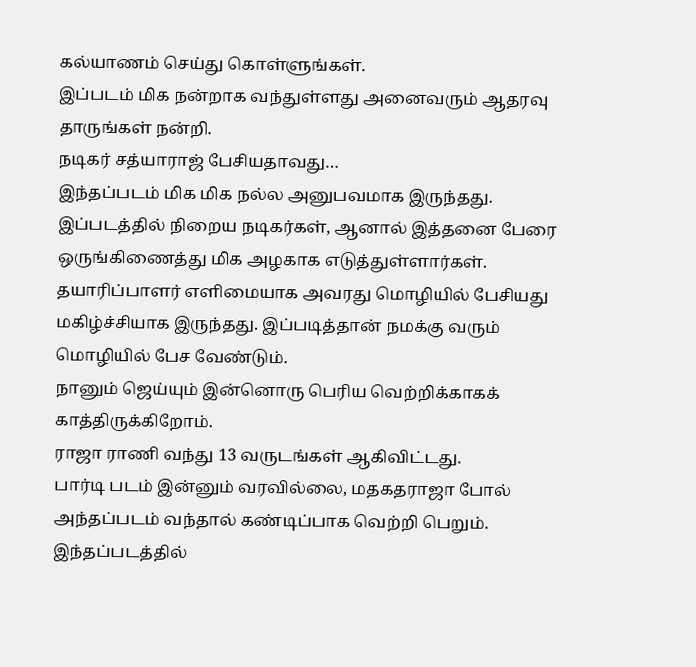கல்யாணம் செய்து கொள்ளுங்கள்.
இப்படம் மிக நன்றாக வந்துள்ளது அனைவரும் ஆதரவு தாருங்கள் நன்றி.
நடிகர் சத்யாராஜ் பேசியதாவது…
இந்தப்படம் மிக மிக நல்ல அனுபவமாக இருந்தது. இப்படத்தில் நிறைய நடிகர்கள், ஆனால் இத்தனை பேரை ஒருங்கிணைத்து மிக அழகாக எடுத்துள்ளார்கள்.
தயாரிப்பாளர் எளிமையாக அவரது மொழியில் பேசியது மகிழ்ச்சியாக இருந்தது. இப்படித்தான் நமக்கு வரும் மொழியில் பேச வேண்டும்.
நானும் ஜெய்யும் இன்னொரு பெரிய வெற்றிக்காகக் காத்திருக்கிறோம்.
ராஜா ராணி வந்து 13 வருடங்கள் ஆகிவிட்டது.
பார்டி படம் இன்னும் வரவில்லை, மதகதராஜா போல் அந்தப்படம் வந்தால் கண்டிப்பாக வெற்றி பெறும்.
இந்தப்படத்தில்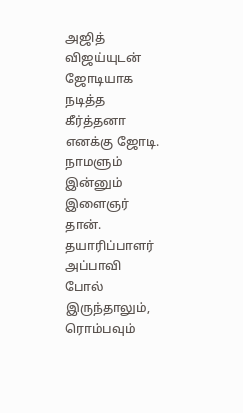அஜித் விஜய்யுடன் ஜோடியாக நடித்த கீர்த்தனா எனக்கு ஜோடி. நாமளும் இன்னும் இளைஞர் தான்.
தயாரிப்பாளர் அப்பாவி போல் இருந்தாலும், ரொம்பவும்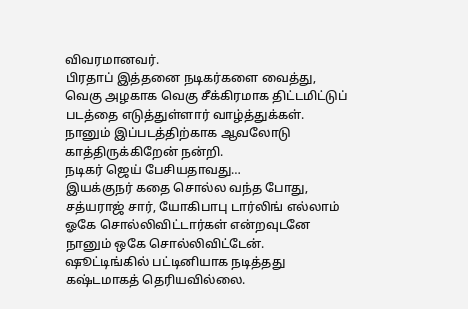விவரமானவர்.
பிரதாப் இத்தனை நடிகர்களை வைத்து, வெகு அழகாக வெகு சீக்கிரமாக திட்டமிட்டுப் படத்தை எடுத்துள்ளார் வாழ்த்துக்கள்.
நானும் இப்படத்திற்காக ஆவலோடு காத்திருக்கிறேன் நன்றி.
நடிகர் ஜெய் பேசியதாவது…
இயக்குநர் கதை சொல்ல வந்த போது, சத்யராஜ் சார், யோகிபாபு டார்லிங் எல்லாம் ஓகே சொல்லிவிட்டார்கள் என்றவுடனே நானும் ஒகே சொல்லிவிட்டேன்.
ஷூட்டிங்கில் பட்டினியாக நடித்தது கஷ்டமாகத் தெரியவில்லை.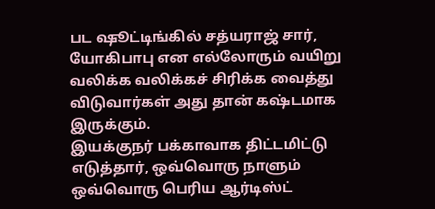பட ஷூட்டிங்கில் சத்யராஜ் சார், யோகிபாபு என எல்லோரும் வயிறு வலிக்க வலிக்கச் சிரிக்க வைத்து விடுவார்கள் அது தான் கஷ்டமாக இருக்கும்.
இயக்குநர் பக்காவாக திட்டமிட்டு எடுத்தார், ஒவ்வொரு நாளும் ஒவ்வொரு பெரிய ஆர்டிஸ்ட்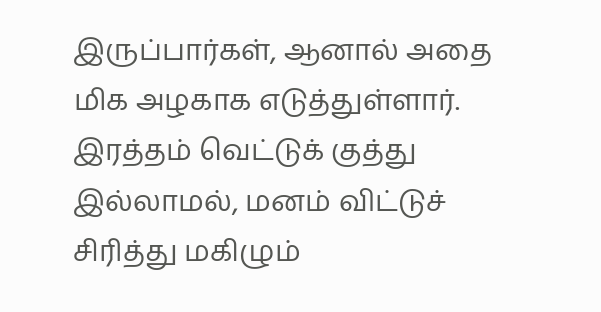இருப்பார்கள், ஆனால் அதை மிக அழகாக எடுத்துள்ளார்.
இரத்தம் வெட்டுக் குத்து இல்லாமல், மனம் விட்டுச் சிரித்து மகிழும்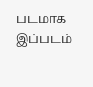படமாக இப்படம்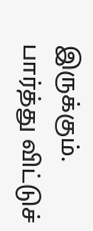இருக்கும்.
பார்த்து விட்டுச்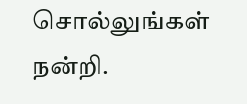சொல்லுங்கள் நன்றி.